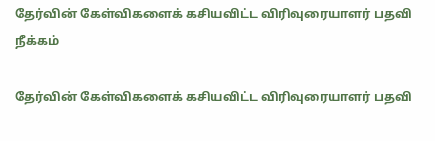தேர்வின் கேள்விகளைக் கசியவிட்ட விரிவுரையாளர் பதவி நீக்கம்

தேர்வின் கேள்விகளைக் கசியவிட்ட விரிவுரையாளர் பதவி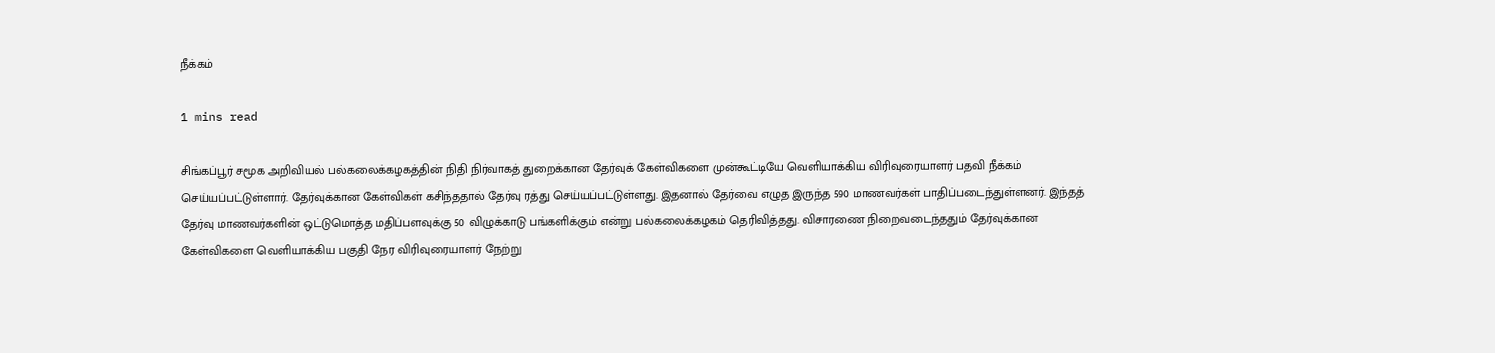நீக்கம்

1 mins read

சிங்கப்பூர் சமூக அறிவியல் பல்கலைக்கழகத்தின் நிதி நிர்வாகத் துறைக்கான தேர்வுக் கேள்விகளை முன்கூட்டியே வெளியாக்கிய விரிவுரையாளர் பதவி நீக்கம் செய்யப்பட்டுள்ளார். தேர்வுக்கான கேள்விகள் கசிந்ததால் தேர்வு ரத்து செய்யப்பட்டுள்ளது. இதனால் தேர்வை எழுத இருந்த 590 மாணவர்கள் பாதிப்படைந்துள்ளனர். இந்தத் தேர்வு மாணவர்களின் ஒட்டுமொத்த மதிப்பளவுக்கு 50 விழுக்காடு பங்களிக்கும் என்று பல்கலைக்கழகம் தெரிவித்தது. விசாரணை நிறைவடைந்ததும் தேர்வுக்கான கேள்விகளை வெளியாக்கிய பகுதி நேர விரிவுரையாளர் நேற்று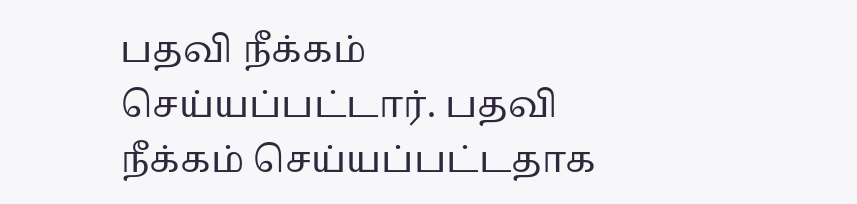பதவி நீக்கம் செய்யப்பட்டார். பதவி நீக்கம் செய்யப்பட்டதாக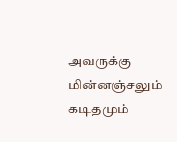அவருக்கு மின்னஞ்சலும் கடிதமும்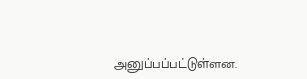அனுப்பப்பட்டுள்ளன.